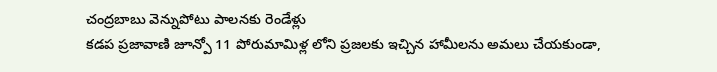చంద్రబాబు వెన్నుపోటు పాలనకు రెండేళ్లు
కడప ప్రజావాణి జూన్పో 11 పోరుమామిళ్ల లోని ప్రజలకు ఇచ్చిన హామీలను అమలు చేయకుండా,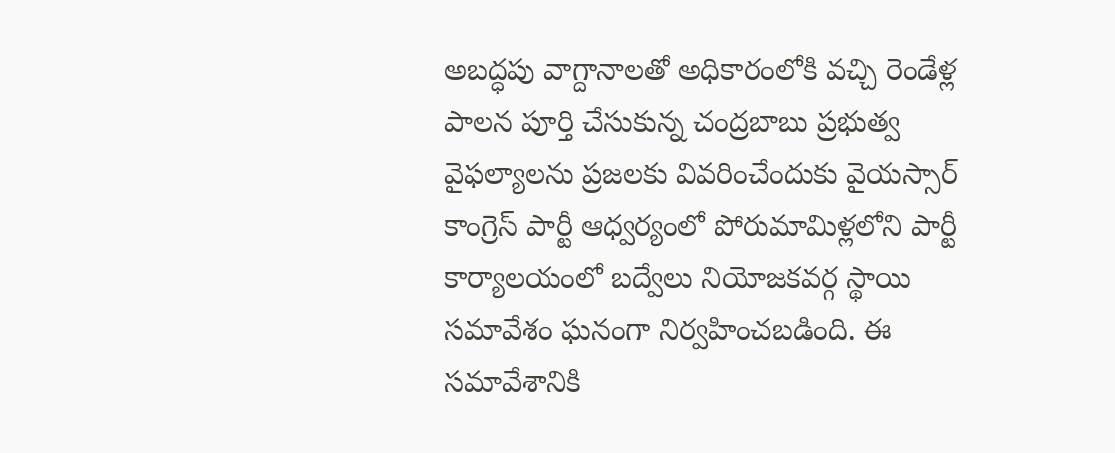అబద్ధపు వాగ్దానాలతో అధికారంలోకి వచ్చి రెండేళ్ల పాలన పూర్తి చేసుకున్న చంద్రబాబు ప్రభుత్వ వైఫల్యాలను ప్రజలకు వివరించేందుకు వైయస్సార్ కాంగ్రెస్ పార్టీ ఆధ్వర్యంలో పోరుమామిళ్లలోని పార్టీ కార్యాలయంలో బద్వేలు నియోజకవర్గ స్థాయి సమావేశం ఘనంగా నిర్వహించబడింది. ఈ సమావేశానికి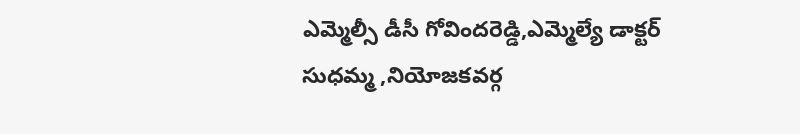ఎమ్మెల్సీ డీసీ గోవిందరెడ్డి,ఎమ్మెల్యే డాక్టర్ సుధమ్మ ,నియోజకవర్గ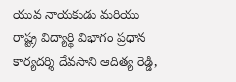యువ నాయకుడు మరియు రాష్ట్ర విద్యార్థి విభాగం ప్రధాన కార్యదర్శి దేవసాని ఆదిత్య రెడ్డి,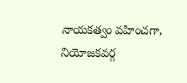నాయకత్వం వహించగా, నియోజకవర్గ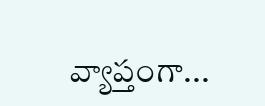వ్యాప్తంగా...